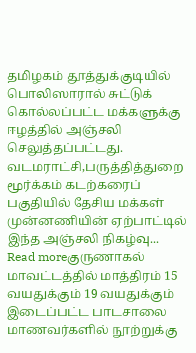தமிழகம் தூத்துக்குடியில் பொலிஸாரால் சுட்டுக் கொல்லப்பட்ட மக்களுக்கு ஈழத்தில் அஞ்சலி செலுத்தப்பட்டது. வடமராட்சி,பருத்தித்துறை மூர்க்கம் கடற்கரைப் பகுதியில் தேசிய மக்கள் முன்னணியின் ஏற்பாட்டில் இந்த அஞ்சலி நிகழ்வு...
Read moreகுருணாகல் மாவட்டத்தில் மாத்திரம் 15 வயதுக்கும் 19 வயதுக்கும் இடைப்பட்ட பாடசாலை மாணவர்களில் நூற்றுக்கு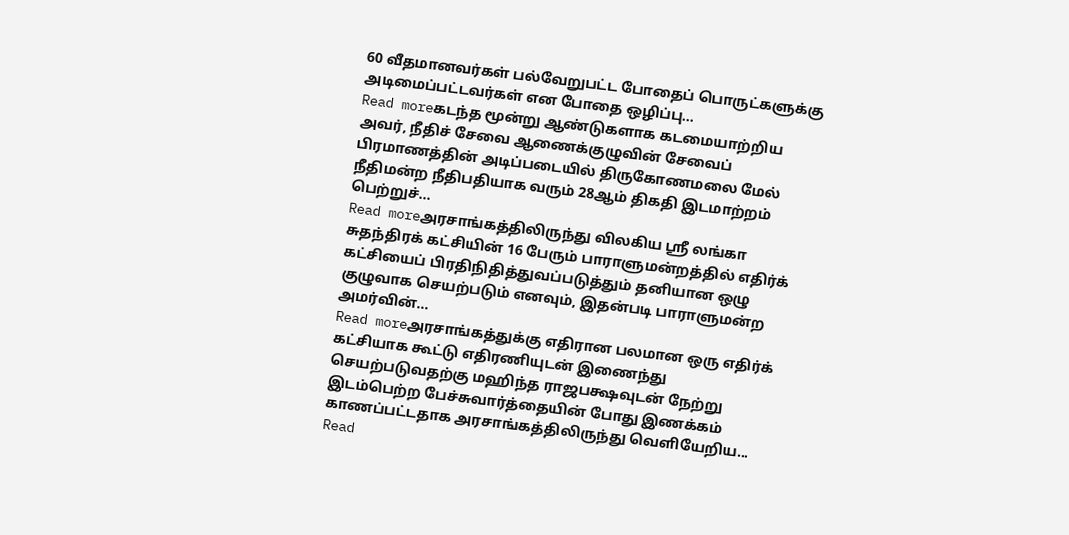60 வீதமானவர்கள் பல்வேறுபட்ட போதைப் பொருட்களுக்கு அடிமைப்பட்டவர்கள் என போதை ஒழிப்பு...
Read moreகடந்த மூன்று ஆண்டுகளாக கடமையாற்றிய அவர், நீதிச் சேவை ஆணைக்குழுவின் சேவைப் பிரமாணத்தின் அடிப்படையில் திருகோணமலை மேல் நீதிமன்ற நீதிபதியாக வரும் 28ஆம் திகதி இடமாற்றம் பெற்றுச்...
Read moreஅரசாங்கத்திலிருந்து விலகிய ஸ்ரீ லங்கா சுதந்திரக் கட்சியின் 16 பேரும் பாராளுமன்றத்தில் எதிர்க் கட்சியைப் பிரதிநிதித்துவப்படுத்தும் தனியான ஒழு குழுவாக செயற்படும் எனவும், இதன்படி பாராளுமன்ற அமர்வின்...
Read moreஅரசாங்கத்துக்கு எதிரான பலமான ஒரு எதிர்க் கட்சியாக கூட்டு எதிரணியுடன் இணைந்து செயற்படுவதற்கு மஹிந்த ராஜபக்ஷவுடன் நேற்று இடம்பெற்ற பேச்சுவார்த்தையின் போது இணக்கம் காணப்பட்டதாக அரசாங்கத்திலிருந்து வெளியேறிய...
Read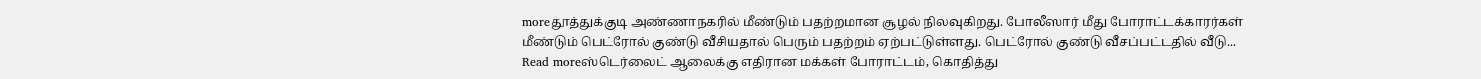moreதூத்துக்குடி அண்ணாநகரில் மீண்டும் பதற்றமான சூழல் நிலவுகிறது. போலீஸார் மீது போராட்டக்காரர்கள் மீண்டும் பெட்ரோல் குண்டு வீசியதால் பெரும் பதற்றம் ஏற்பட்டுள்ளது. பெட்ரோல் குண்டு வீசப்பட்டதில் வீடு...
Read moreஸ்டெர்லைட் ஆலைக்கு எதிரான மக்கள் போராட்டம், கொதித்து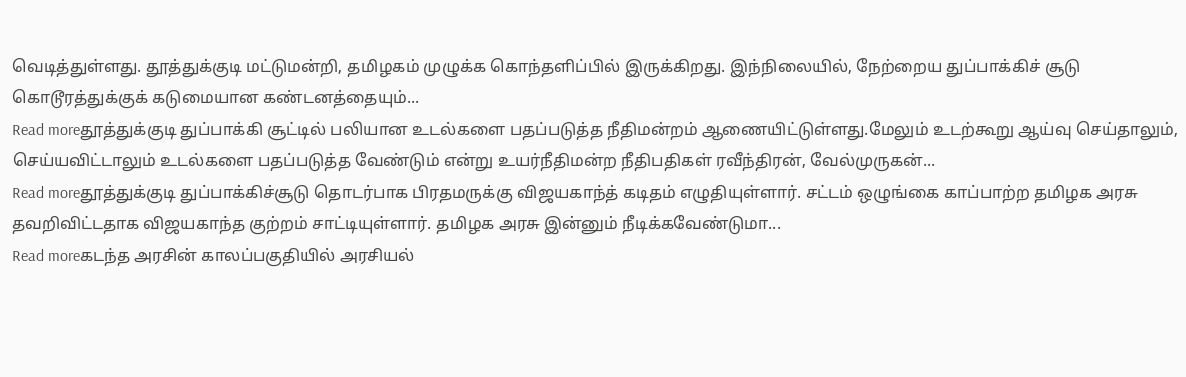வெடித்துள்ளது. தூத்துக்குடி மட்டுமன்றி, தமிழகம் முழுக்க கொந்தளிப்பில் இருக்கிறது. இந்நிலையில், நேற்றைய துப்பாக்கிச் சூடு கொடூரத்துக்குக் கடுமையான கண்டனத்தையும்...
Read moreதூத்துக்குடி துப்பாக்கி சூட்டில் பலியான உடல்களை பதப்படுத்த நீதிமன்றம் ஆணையிட்டுள்ளது.மேலும் உடற்கூறு ஆய்வு செய்தாலும், செய்யவிட்டாலும் உடல்களை பதப்படுத்த வேண்டும் என்று உயர்நீதிமன்ற நீதிபதிகள் ரவீந்திரன், வேல்முருகன்...
Read moreதூத்துக்குடி துப்பாக்கிச்சூடு தொடர்பாக பிரதமருக்கு விஜயகாந்த் கடிதம் எழுதியுள்ளார். சட்டம் ஒழுங்கை காப்பாற்ற தமிழக அரசு தவறிவிட்டதாக விஜயகாந்த குற்றம் சாட்டியுள்ளார். தமிழக அரசு இன்னும் நீடிக்கவேண்டுமா...
Read moreகடந்த அரசின் காலப்பகுதியில் அரசியல்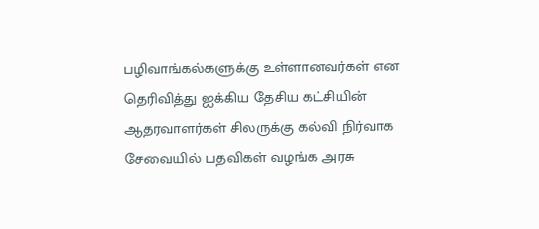பழிவாங்கல்களுக்கு உள்ளானவர்கள் என தெரிவித்து ஐக்கிய தேசிய கட்சியின் ஆதரவாளர்கள் சிலருக்கு கல்வி நிர்வாக சேவையில் பதவிகள் வழங்க அரசு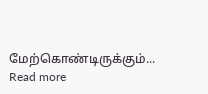மேற்கொண்டிருக்கும்...
Read more